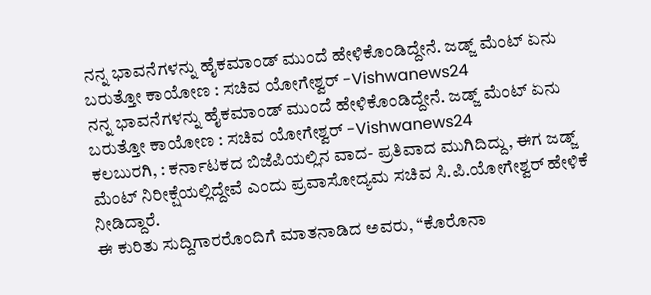ನನ್ನ ಭಾವನೆಗಳನ್ನು ಹೈಕಮಾಂಡ್ ಮುಂದೆ ಹೇಳಿಕೊಂಡಿದ್ದೇನೆ. ಜಡ್ಜ್ ಮೆಂಟ್ ಏನು ಬರುತ್ತೋ ಕಾಯೋಣ : ಸಚಿವ ಯೋಗೇಶ್ವರ್ -Vishwanews24
ನನ್ನ ಭಾವನೆಗಳನ್ನು ಹೈಕಮಾಂಡ್ ಮುಂದೆ ಹೇಳಿಕೊಂಡಿದ್ದೇನೆ. ಜಡ್ಜ್ ಮೆಂಟ್ ಏನು ಬರುತ್ತೋ ಕಾಯೋಣ : ಸಚಿವ ಯೋಗೇಶ್ವರ್ -Vishwanews24
ಕಲಬುರಗಿ, : ಕರ್ನಾಟಕದ ಬಿಜೆಪಿಯಲ್ಲಿನ ವಾದ- ಪ್ರತಿವಾದ ಮುಗಿದಿದ್ದು, ಈಗ ಜಡ್ಜ್ ಮೆಂಟ್ ನಿರೀಕ್ಷೆಯಲ್ಲಿದ್ದೇವೆ ಎಂದು ಪ್ರವಾಸೋದ್ಯಮ ಸಚಿವ ಸಿ.ಪಿ.ಯೋಗೇಶ್ವರ್ ಹೇಳಿಕೆ ನೀಡಿದ್ದಾರೆ.
ಈ ಕುರಿತು ಸುದ್ದಿಗಾರರೊಂದಿಗೆ ಮಾತನಾಡಿದ ಅವರು, “ಕೊರೊನಾ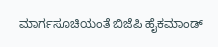ಮಾರ್ಗಸೂಚಿಯಂತೆ ಬಿಜೆಪಿ ಹೈಕಮಾಂಡ್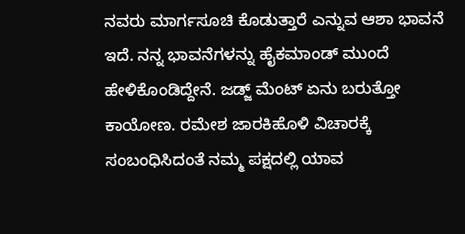ನವರು ಮಾರ್ಗಸೂಚಿ ಕೊಡುತ್ತಾರೆ ಎನ್ನುವ ಆಶಾ ಭಾವನೆ ಇದೆ. ನನ್ನ ಭಾವನೆಗಳನ್ನು ಹೈಕಮಾಂಡ್ ಮುಂದೆ ಹೇಳಿಕೊಂಡಿದ್ದೇನೆ. ಜಡ್ಜ್ ಮೆಂಟ್ ಏನು ಬರುತ್ತೋ ಕಾಯೋಣ. ರಮೇಶ ಜಾರಕಿಹೊಳಿ ವಿಚಾರಕ್ಕೆ ಸಂಬಂಧಿಸಿದಂತೆ ನಮ್ಮ ಪಕ್ಷದಲ್ಲಿ ಯಾವ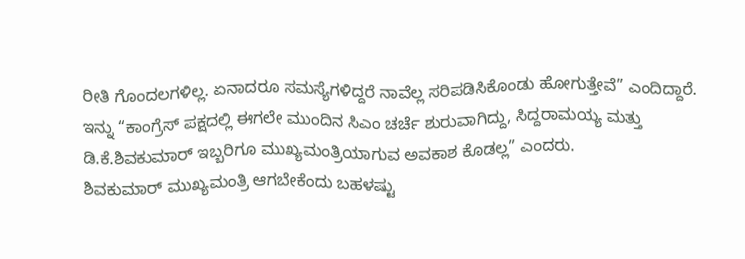ರೀತಿ ಗೊಂದಲಗಳಿಲ್ಲ. ಏನಾದರೂ ಸಮಸ್ಯೆಗಳಿದ್ದರೆ ನಾವೆಲ್ಲ ಸರಿಪಡಿಸಿಕೊಂಡು ಹೋಗುತ್ತೇವೆ” ಎಂದಿದ್ದಾರೆ.
ಇನ್ನು “ಕಾಂಗ್ರೆಸ್ ಪಕ್ಷದಲ್ಲಿ ಈಗಲೇ ಮುಂದಿನ ಸಿಎಂ ಚರ್ಚೆ ಶುರುವಾಗಿದ್ದು, ಸಿದ್ದರಾಮಯ್ಯ ಮತ್ತು ಡಿ.ಕೆ.ಶಿವಕುಮಾರ್ ಇಬ್ಬರಿಗೂ ಮುಖ್ಯಮಂತ್ರಿಯಾಗುವ ಅವಕಾಶ ಕೊಡಲ್ಲ” ಎಂದರು.
ಶಿವಕುಮಾರ್ ಮುಖ್ಯಮಂತ್ರಿ ಆಗಬೇಕೆಂದು ಬಹಳಷ್ಟು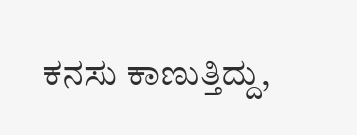ಕನಸು ಕಾಣುತ್ತಿದ್ದು,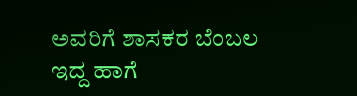ಅವರಿಗೆ ಶಾಸಕರ ಬೆಂಬಲ ಇದ್ದ ಹಾಗೆ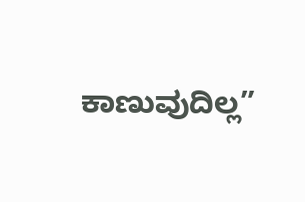ಕಾಣುವುದಿಲ್ಲ”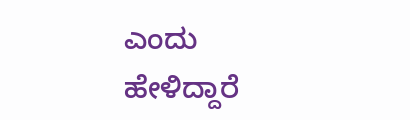ಎಂದು ಹೇಳಿದ್ದಾರೆ